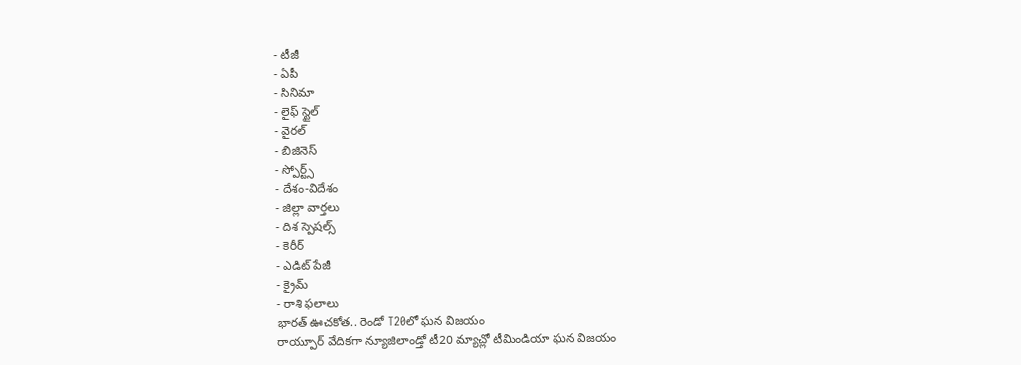- టీజీ
- ఏపీ
- సినిమా
- లైఫ్ స్టైల్
- వైరల్
- బిజినెస్
- స్పోర్ట్స్
- దేశం-విదేశం
- జిల్లా వార్తలు
- దిశ స్పెషల్స్
- కెరీర్
- ఎడిట్ పేజీ
- క్రైమ్
- రాశి ఫలాలు
భారత్ ఊచకోత.. రెండో T20లో ఘన విజయం
రాయ్పూర్ వేదికగా న్యూజిలాండ్తో టీ20 మ్యాచ్లో టీమిండియా ఘన విజయం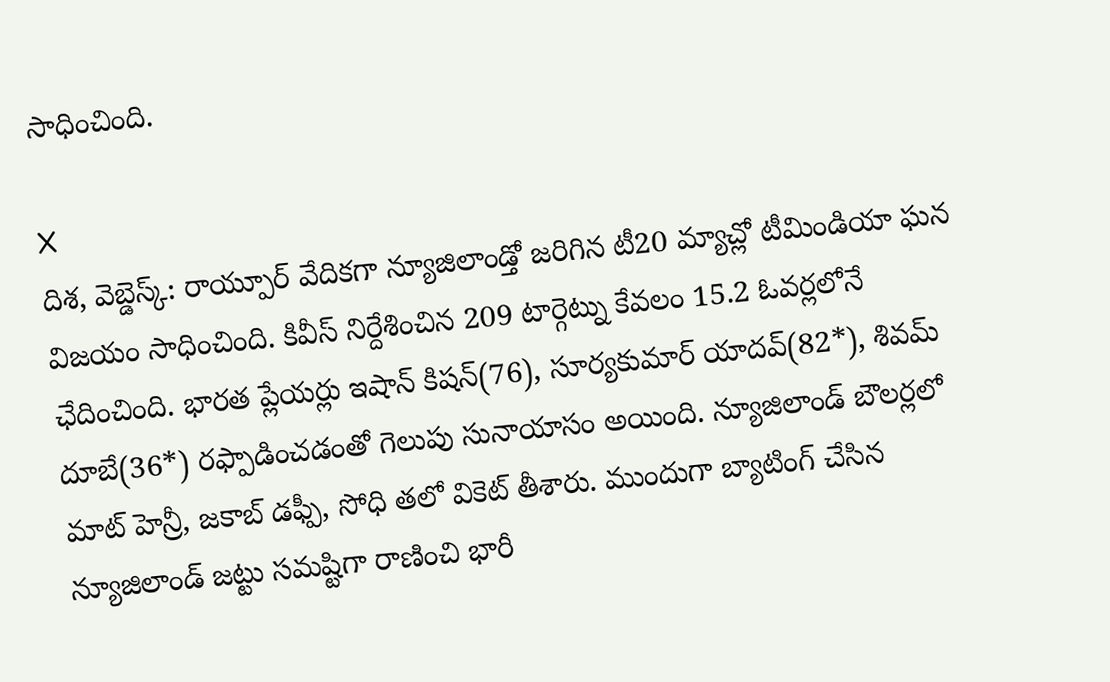సాధించింది.

X
దిశ, వెబ్డెస్క్: రాయ్పూర్ వేదికగా న్యూజిలాండ్తో జరిగిన టీ20 మ్యాచ్లో టీమిండియా ఘన విజయం సాధించింది. కివీస్ నిర్దేశించిన 209 టార్గెట్ను కేవలం 15.2 ఓవర్లలోనే ఛేదించింది. భారత ప్లేయర్లు ఇషాన్ కిషన్(76), సూర్యకుమార్ యాదవ్(82*), శివమ్ దూబే(36*) రఫ్పాడించడంతో గెలుపు సునాయాసం అయింది. న్యూజిలాండ్ బౌలర్లలో మాట్ హెన్రీ, జకాబ్ డఫ్పీ, సోధి తలో వికెట్ తీశారు. ముందుగా బ్యాటింగ్ చేసిన న్యూజిలాండ్ జట్టు సమష్టిగా రాణించి భారీ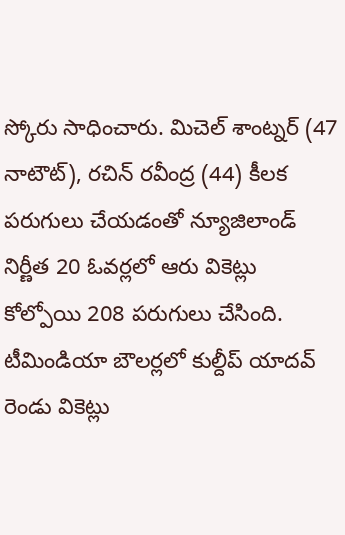స్కోరు సాధించారు. మిచెల్ శాంట్నర్ (47 నాటౌట్), రచిన్ రవీంద్ర (44) కీలక పరుగులు చేయడంతో న్యూజిలాండ్ నిర్ణీత 20 ఓవర్లలో ఆరు వికెట్లు కోల్పోయి 208 పరుగులు చేసింది. టీమిండియా బౌలర్లలో కుల్దీప్ యాదవ్ రెండు వికెట్లు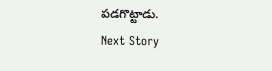పడగొట్టాడు.
Next Story